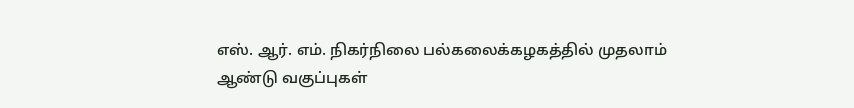எஸ். ஆர். எம். நிகர்நிலை பல்கலைக்கழகத்தில் முதலாம் ஆண்டு வகுப்புகள்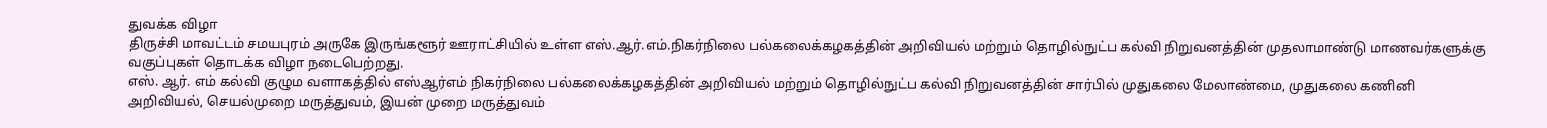துவக்க விழா
திருச்சி மாவட்டம் சமயபுரம் அருகே இருங்களூர் ஊராட்சியில் உள்ள எஸ்.ஆர்.எம்.நிகர்நிலை பல்கலைக்கழகத்தின் அறிவியல் மற்றும் தொழில்நுட்ப கல்வி நிறுவனத்தின் முதலாமாண்டு மாணவர்களுக்கு வகுப்புகள் தொடக்க விழா நடைபெற்றது.
எஸ். ஆர். எம் கல்வி குழும வளாகத்தில் எஸ்ஆர்எம் நிகர்நிலை பல்கலைக்கழகத்தின் அறிவியல் மற்றும் தொழில்நுட்ப கல்வி நிறுவனத்தின் சார்பில் முதுகலை மேலாண்மை, முதுகலை கணினி அறிவியல், செயல்முறை மருத்துவம், இயன் முறை மருத்துவம்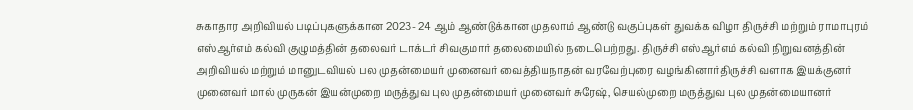சுகாதார அறிவியல் படிப்புகளுக்கான 2023- 24 ஆம் ஆண்டுக்கான முதலாம் ஆண்டு வகுப்புகள் துவக்க விழா திருச்சி மற்றும் ராமாபுரம் எஸ்ஆர்எம் கல்வி குழுமத்தின் தலைவர் டாக்டர் சிவகுமார் தலைமையில் நடைபெற்றது. திருச்சி எஸ்ஆர்எம் கல்வி நிறுவனத்தின் அறிவியல் மற்றும் மானுடவியல் பல முதன்மையர் முனைவர் வைத்தியநாதன் வரவேற்புரை வழங்கினார்திருச்சி வளாக இயக்குனர் முனைவர் மால் முருகன் இயன்முறை மருத்துவ புல முதன்மையர் முனைவர் சுரேஷ், செயல்முறை மருத்துவ புல முதன்மையானர்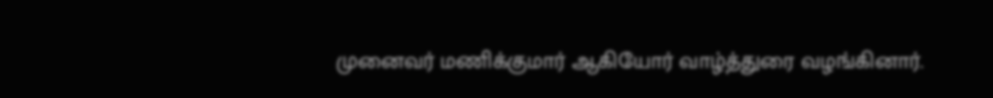முனைவர் மணிக்குமார் ஆகியோர் வாழ்த்துரை வழங்கினார்.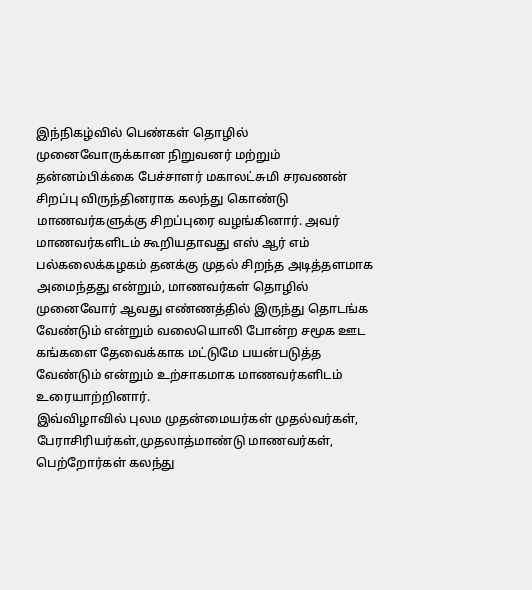இந்நிகழ்வில் பெண்கள் தொழில் முனைவோருக்கான நிறுவனர் மற்றும் தன்னம்பிக்கை பேச்சாளர் மகாலட்சுமி சரவணன் சிறப்பு விருந்தினராக கலந்து கொண்டு மாணவர்களுக்கு சிறப்புரை வழங்கினார். அவர் மாணவர்களிடம் கூறியதாவது எஸ் ஆர் எம் பல்கலைக்கழகம் தனக்கு முதல் சிறந்த அடித்தளமாக அமைந்தது என்றும், மாணவர்கள் தொழில் முனைவோர் ஆவது எண்ணத்தில் இருந்து தொடங்க வேண்டும் என்றும் வலையொலி போன்ற சமூக ஊட கங்களை தேவைக்காக மட்டுமே பயன்படுத்த வேண்டும் என்றும் உற்சாகமாக மாணவர்களிடம் உரையாற்றினார்.
இவ்விழாவில் புலம முதன்மையர்கள் முதல்வர்கள், பேராசிரியர்கள்,முதலாத்மாண்டு மாணவர்கள், பெற்றோர்கள் கலந்து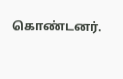கொண்டனர்.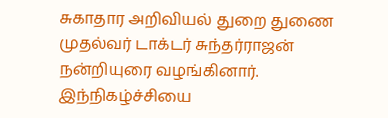சுகாதார அறிவியல் துறை துணை முதல்வர் டாக்டர் சுந்தர்ராஜன் நன்றியுரை வழங்கினார். இந்நிகழ்ச்சியை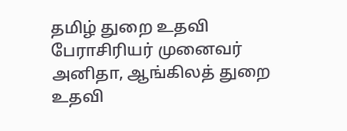தமிழ் துறை உதவி பேராசிரியர் முனைவர் அனிதா, ஆங்கிலத் துறை உதவி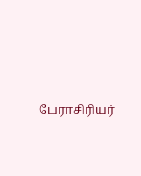பேராசிரியர்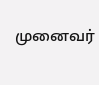முனைவர்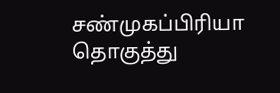சண்முகப்பிரியா தொகுத்து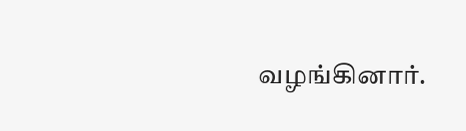வழங்கினார்.